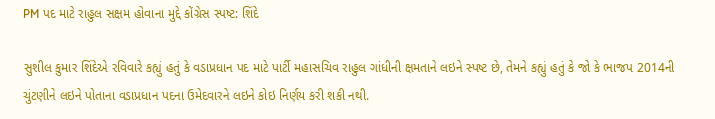PM પદ માટે રાહુલ સક્ષમ હોવાના મુદ્દે કોંગ્રેસ સ્પષ્ટ: શિંદે

સુશીલ કુમાર શિંદેએ રવિવારે કહ્યું હતું કે વડાપ્રધાન પદ માટે પાર્ટી મહાસચિવ રાહુલ ગાંધીની ક્ષમતાને લઇને સ્પષ્ટ છે, તેમને કહ્યું હતું કે જો કે ભાજપ 2014ની ચુંટણીને લઇને પોતાના વડાપ્રધાન પદના ઉમેદવારને લઇને કોઇ નિર્ણય કરી શકી નથી.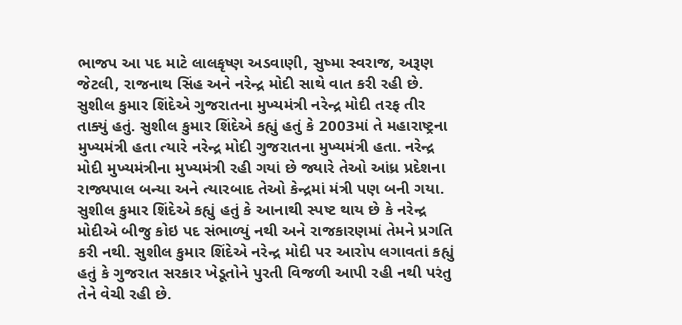ભાજપ આ પદ માટે લાલકૃષ્ણ અડવાણી, સુષ્મા સ્વરાજ, અરૂણ જેટલી, રાજનાથ સિંહ અને નરેન્દ્ર મોદી સાથે વાત કરી રહી છે. સુશીલ કુમાર શિંદેએ ગુજરાતના મુખ્યમંત્રી નરેન્દ્ર મોદી તરફ તીર તાક્યું હતું. સુશીલ કુમાર શિંદેએ કહ્યું હતું કે 2003માં તે મહારાષ્ટ્રના મુખ્યમંત્રી હતા ત્યારે નરેન્દ્ર મોદી ગુજરાતના મુખ્યમંત્રી હતા. નરેન્દ્ર મોદી મુખ્યમંત્રીના મુખ્યમંત્રી રહી ગયાં છે જ્યારે તેઓ આંધ્ર પ્રદેશના રાજ્યપાલ બન્યા અને ત્યારબાદ તેઓ કેન્દ્રમાં મંત્રી પણ બની ગયા.
સુશીલ કુમાર શિંદેએ કહ્યું હતું કે આનાથી સ્પષ્ટ થાય છે કે નરેન્દ્ર મોદીએ બીજુ કોઇ પદ સંભાળ્યું નથી અને રાજકારણમાં તેમને પ્રગતિ કરી નથી. સુશીલ કુમાર શિંદેએ નરેન્દ્ર મોદી પર આરોપ લગાવતાં કહ્યું હતું કે ગુજરાત સરકાર ખેડૂતોને પુરતી વિજળી આપી રહી નથી પરંતુ તેને વેચી રહી છે.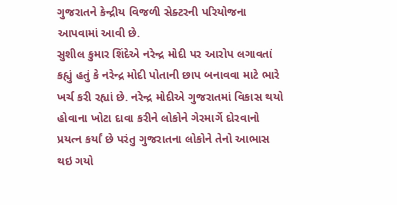ગુજરાતને કેન્દ્રીય વિજળી સેક્ટરની પરિયોજના આપવામાં આવી છે.
સુશીલ કુમાર શિંદેએ નરેન્દ્ર મોદી પર આરોપ લગાવતાં કહ્યું હતું કે નરેન્દ્ર મોદી પોતાની છાપ બનાવવા માટે ભારે ખર્ચ કરી રહ્યાં છે. નરેન્દ્ર મોદીએ ગુજરાતમાં વિકાસ થયો હોવાના ખોટા દાવા કરીને લોકોને ગેરમાર્ગે દોરવાનો પ્રયત્ન કર્યાં છે પરંતુ ગુજરાતના લોકોને તેનો આભાસ થઇ ગયો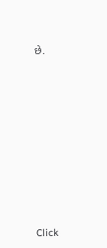છે.












Click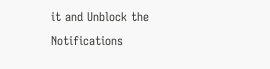it and Unblock the Notifications